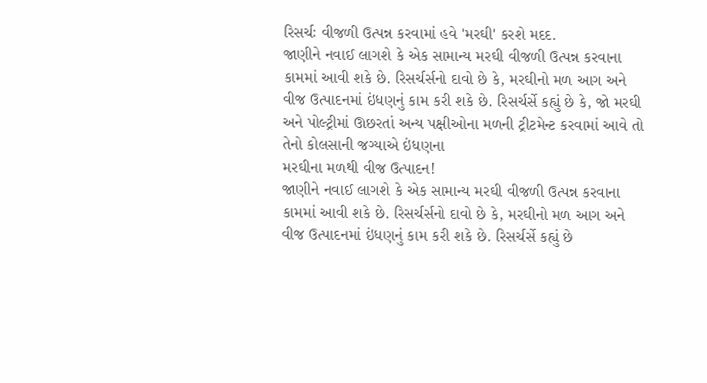રિસર્ચઃ વીજળી ઉત્પન્ન કરવામાં હવે 'મરઘી' કરશે મદદ.
જાણીને નવાઈ લાગશે કે એક સામાન્ય મરઘી વીજળી ઉત્પન્ન કરવાના કામમાં આવી શકે છે. રિસર્ચર્સનો દાવો છે કે, મરઘીનો મળ આગ અને વીજ ઉત્પાદનમાં ઇંધણનું કામ કરી શકે છે. રિસર્ચર્સે કહ્યું છે કે, જો મરઘી અને પોલ્ટ્રીમાં ઊછરતાં અન્ય પક્ષીઓના મળની ટ્રીટમેન્ટ કરવામાં આવે તો તેનો કોલસાની જગ્યાએ ઇંધણના
મરઘીના મળથી વીજ ઉત્પાદન!
જાણીને નવાઈ લાગશે કે એક સામાન્ય મરઘી વીજળી ઉત્પન્ન કરવાના કામમાં આવી શકે છે. રિસર્ચર્સનો દાવો છે કે, મરઘીનો મળ આગ અને વીજ ઉત્પાદનમાં ઇંધણનું કામ કરી શકે છે. રિસર્ચર્સે કહ્યું છે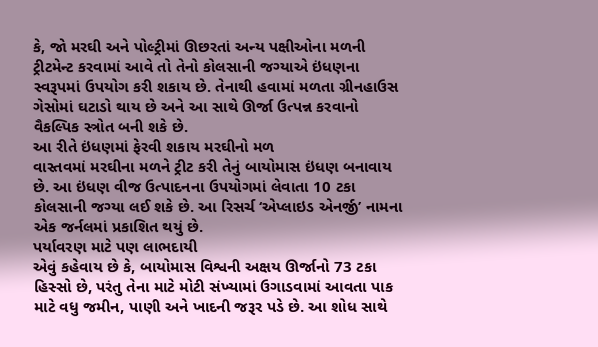કે, જો મરઘી અને પોલ્ટ્રીમાં ઊછરતાં અન્ય પક્ષીઓના મળની ટ્રીટમેન્ટ કરવામાં આવે તો તેનો કોલસાની જગ્યાએ ઇંધણના સ્વરૂપમાં ઉપયોગ કરી શકાય છે. તેનાથી હવામાં મળતા ગ્રીનહાઉસ ગેસોમાં ઘટાડો થાય છે અને આ સાથે ઊર્જા ઉત્પન્ન કરવાનો વૈકલ્પિક સ્ત્રોત બની શકે છે.
આ રીતે ઇંધણમાં ફેરવી શકાય મરઘીનો મળ
વાસ્તવમાં મરઘીના મળને ટ્રીટ કરી તેનું બાયોમાસ ઇંધણ બનાવાય છે. આ ઇંધણ વીજ ઉત્પાદનના ઉપયોગમાં લેવાતા 10 ટકા કોલસાની જગ્યા લઈ શકે છે. આ રિસર્ચ ‘એપ્લાઇડ એનર્જી’ નામના એક જર્નલમાં પ્રકાશિત થયું છે.
પર્યાવરણ માટે પણ લાભદાયી
એવું કહેવાય છે કે, બાયોમાસ વિશ્વની અક્ષય ઊર્જાનો 73 ટકા હિસ્સો છે, પરંતુ તેના માટે મોટી સંખ્યામાં ઉગાડવામાં આવતા પાક માટે વધુ જમીન, પાણી અને ખાદની જરૂર પડે છે. આ શોધ સાથે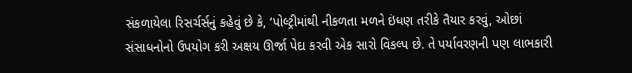સંકળાયેલા રિસર્ચર્સનું કહેવું છે કે, ‘પોલ્ટ્રીમાંથી નીકળતા મળને ઇંધણ તરીકે તૈયાર કરવું, ઓછાં સંસાધનોનો ઉપયોગ કરી અક્ષય ઊર્જા પેદા કરવી એક સારો વિકલ્પ છે. તે પર્યાવરણની પણ લાભકારી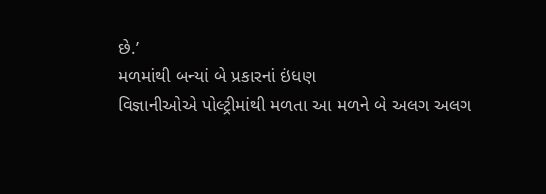છે.’
મળમાંથી બન્યાં બે પ્રકારનાં ઇંધણ
વિજ્ઞાનીઓએ પોલ્ટ્રીમાંથી મળતા આ મળને બે અલગ અલગ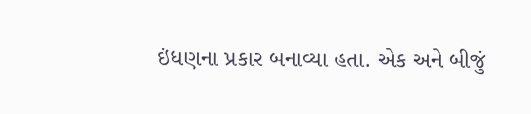ઇંધણના પ્રકાર બનાવ્યા હતા. એક અને બીજું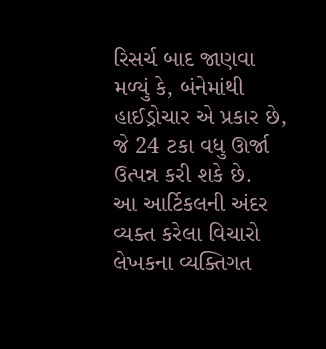રિસર્ચ બાદ જાણવા મળ્યું કે, બંનેમાંથી હાઈડ્રોચાર એ પ્રકાર છે, જે 24 ટકા વધુ ઊર્જા ઉત્પન્ન કરી શકે છે.
આ આર્ટિકલની અંદર વ્યક્ત કરેલા વિચારો લેખકના વ્યક્તિગત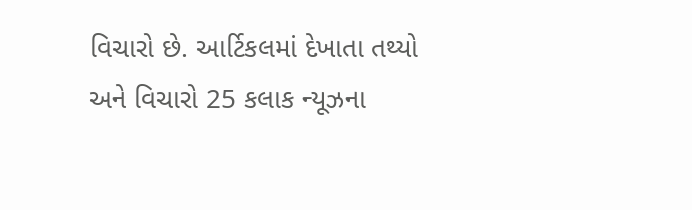વિચારો છે. આર્ટિકલમાં દેખાતા તથ્યો અને વિચારો 25 કલાક ન્યૂઝના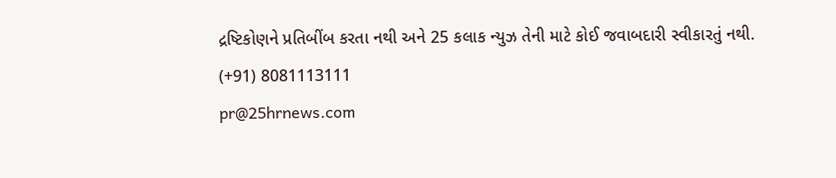દ્રષ્ટિકોણને પ્રતિબીંબ કરતા નથી અને 25 કલાક ન્યુઝ તેની માટે કોઈ જવાબદારી સ્વીકારતું નથી.
(+91) 8081113111
pr@25hrnews.com